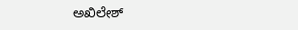ಅಖಿಲೇಶ್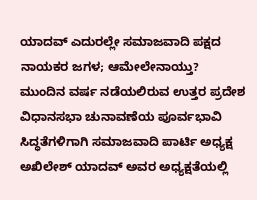ಯಾದವ್ ಎದುರಲ್ಲೇ ಸಮಾಜವಾದಿ ಪಕ್ಷದ ನಾಯಕರ ಜಗಳ; ಆಮೇಲೇನಾಯ್ತು?
ಮುಂದಿನ ವರ್ಷ ನಡೆಯಲಿರುವ ಉತ್ತರ ಪ್ರದೇಶ ವಿಧಾನಸಭಾ ಚುನಾವಣೆಯ ಪೂರ್ವಭಾವಿ ಸಿದ್ಧತೆಗಳಿಗಾಗಿ ಸಮಾಜವಾದಿ ಪಾರ್ಟಿ ಅಧ್ಯಕ್ಷ ಅಖಿಲೇಶ್ ಯಾದವ್ ಅವರ ಅಧ್ಯಕ್ಷತೆಯಲ್ಲಿ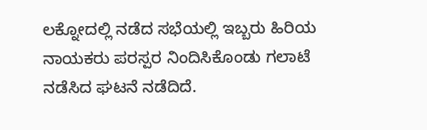ಲಕ್ನೋದಲ್ಲಿ ನಡೆದ ಸಭೆಯಲ್ಲಿ ಇಬ್ಬರು ಹಿರಿಯ ನಾಯಕರು ಪರಸ್ಪರ ನಿಂದಿಸಿಕೊಂಡು ಗಲಾಟೆ ನಡೆಸಿದ ಘಟನೆ ನಡೆದಿದೆ.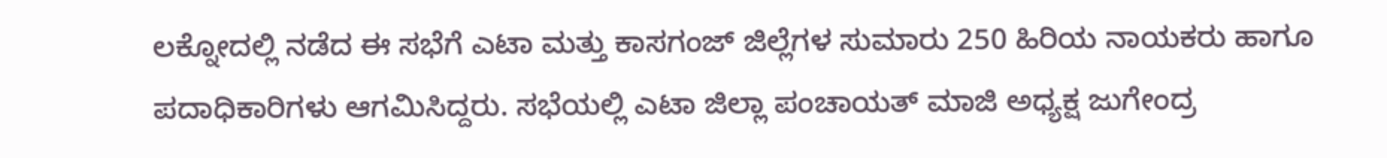ಲಕ್ನೋದಲ್ಲಿ ನಡೆದ ಈ ಸಭೆಗೆ ಎಟಾ ಮತ್ತು ಕಾಸಗಂಜ್ ಜಿಲ್ಲೆಗಳ ಸುಮಾರು 250 ಹಿರಿಯ ನಾಯಕರು ಹಾಗೂ ಪದಾಧಿಕಾರಿಗಳು ಆಗಮಿಸಿದ್ದರು. ಸಭೆಯಲ್ಲಿ ಎಟಾ ಜಿಲ್ಲಾ ಪಂಚಾಯತ್ ಮಾಜಿ ಅಧ್ಯಕ್ಷ ಜುಗೇಂದ್ರ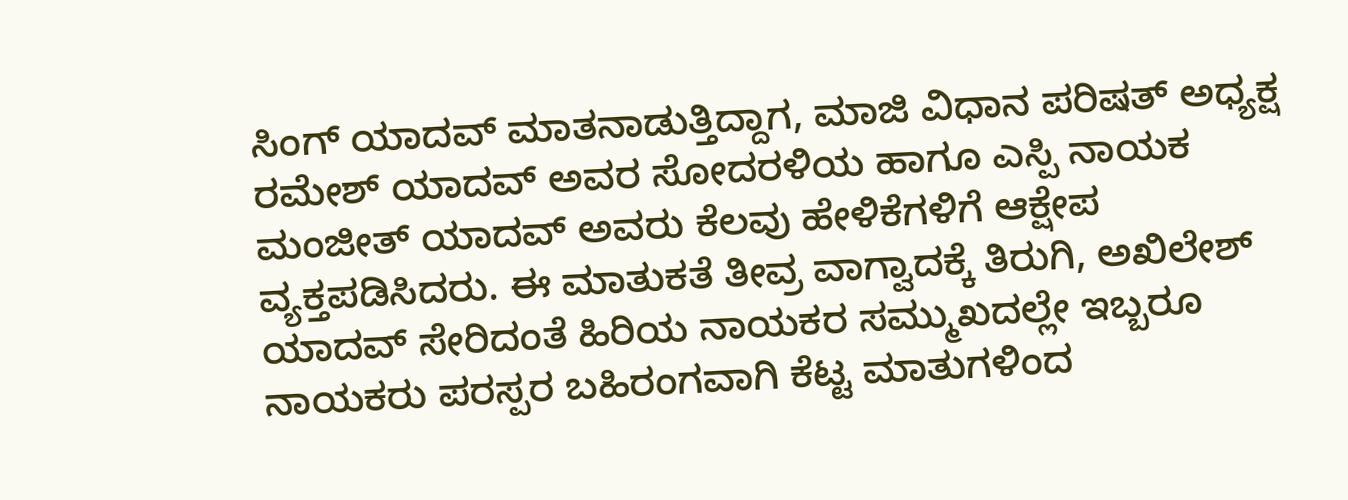ಸಿಂಗ್ ಯಾದವ್ ಮಾತನಾಡುತ್ತಿದ್ದಾಗ, ಮಾಜಿ ವಿಧಾನ ಪರಿಷತ್ ಅಧ್ಯಕ್ಷ ರಮೇಶ್ ಯಾದವ್ ಅವರ ಸೋದರಳಿಯ ಹಾಗೂ ಎಸ್ಪಿ ನಾಯಕ ಮಂಜೀತ್ ಯಾದವ್ ಅವರು ಕೆಲವು ಹೇಳಿಕೆಗಳಿಗೆ ಆಕ್ಷೇಪ ವ್ಯಕ್ತಪಡಿಸಿದರು. ಈ ಮಾತುಕತೆ ತೀವ್ರ ವಾಗ್ವಾದಕ್ಕೆ ತಿರುಗಿ, ಅಖಿಲೇಶ್ ಯಾದವ್ ಸೇರಿದಂತೆ ಹಿರಿಯ ನಾಯಕರ ಸಮ್ಮುಖದಲ್ಲೇ ಇಬ್ಬರೂ ನಾಯಕರು ಪರಸ್ಪರ ಬಹಿರಂಗವಾಗಿ ಕೆಟ್ಟ ಮಾತುಗಳಿಂದ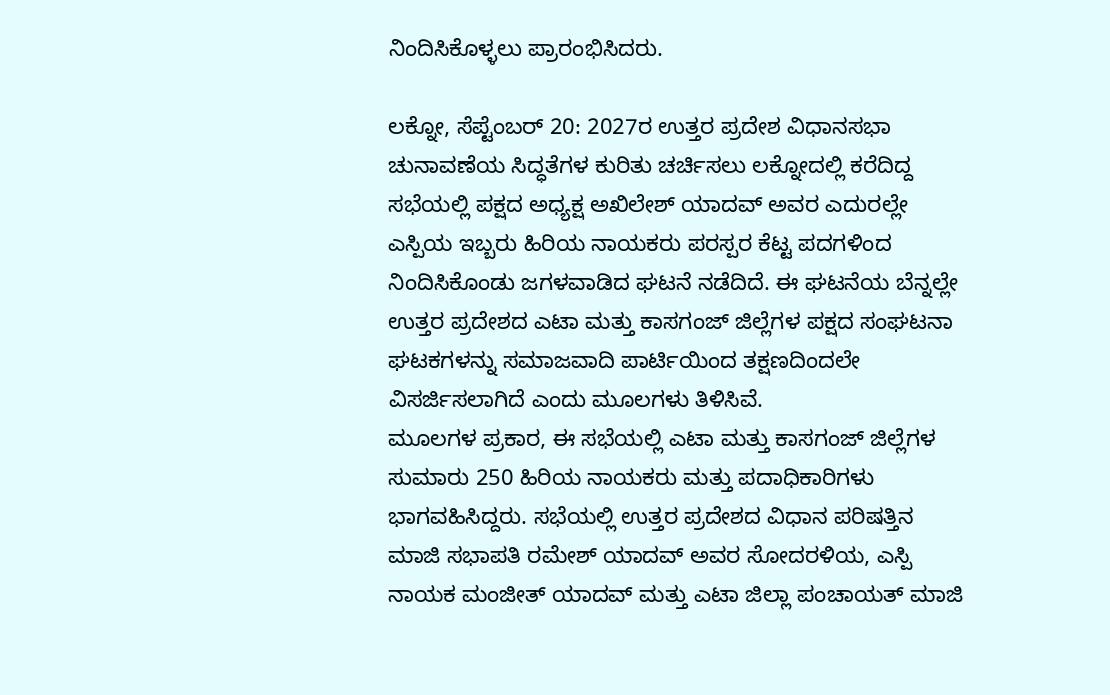ನಿಂದಿಸಿಕೊಳ್ಳಲು ಪ್ರಾರಂಭಿಸಿದರು.

ಲಕ್ನೋ, ಸೆಪ್ಟೆಂಬರ್ 20: 2027ರ ಉತ್ತರ ಪ್ರದೇಶ ವಿಧಾನಸಭಾ ಚುನಾವಣೆಯ ಸಿದ್ಧತೆಗಳ ಕುರಿತು ಚರ್ಚಿಸಲು ಲಕ್ನೋದಲ್ಲಿ ಕರೆದಿದ್ದ ಸಭೆಯಲ್ಲಿ ಪಕ್ಷದ ಅಧ್ಯಕ್ಷ ಅಖಿಲೇಶ್ ಯಾದವ್ ಅವರ ಎದುರಲ್ಲೇ ಎಸ್ಪಿಯ ಇಬ್ಬರು ಹಿರಿಯ ನಾಯಕರು ಪರಸ್ಪರ ಕೆಟ್ಟ ಪದಗಳಿಂದ ನಿಂದಿಸಿಕೊಂಡು ಜಗಳವಾಡಿದ ಘಟನೆ ನಡೆದಿದೆ. ಈ ಘಟನೆಯ ಬೆನ್ನಲ್ಲೇ ಉತ್ತರ ಪ್ರದೇಶದ ಎಟಾ ಮತ್ತು ಕಾಸಗಂಜ್ ಜಿಲ್ಲೆಗಳ ಪಕ್ಷದ ಸಂಘಟನಾ ಘಟಕಗಳನ್ನು ಸಮಾಜವಾದಿ ಪಾರ್ಟಿಯಿಂದ ತಕ್ಷಣದಿಂದಲೇ ವಿಸರ್ಜಿಸಲಾಗಿದೆ ಎಂದು ಮೂಲಗಳು ತಿಳಿಸಿವೆ.
ಮೂಲಗಳ ಪ್ರಕಾರ, ಈ ಸಭೆಯಲ್ಲಿ ಎಟಾ ಮತ್ತು ಕಾಸಗಂಜ್ ಜಿಲ್ಲೆಗಳ ಸುಮಾರು 250 ಹಿರಿಯ ನಾಯಕರು ಮತ್ತು ಪದಾಧಿಕಾರಿಗಳು ಭಾಗವಹಿಸಿದ್ದರು. ಸಭೆಯಲ್ಲಿ ಉತ್ತರ ಪ್ರದೇಶದ ವಿಧಾನ ಪರಿಷತ್ತಿನ ಮಾಜಿ ಸಭಾಪತಿ ರಮೇಶ್ ಯಾದವ್ ಅವರ ಸೋದರಳಿಯ, ಎಸ್ಪಿ ನಾಯಕ ಮಂಜೀತ್ ಯಾದವ್ ಮತ್ತು ಎಟಾ ಜಿಲ್ಲಾ ಪಂಚಾಯತ್ ಮಾಜಿ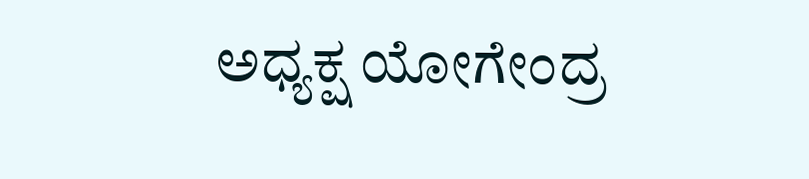ಅಧ್ಯಕ್ಷ ಯೋಗೇಂದ್ರ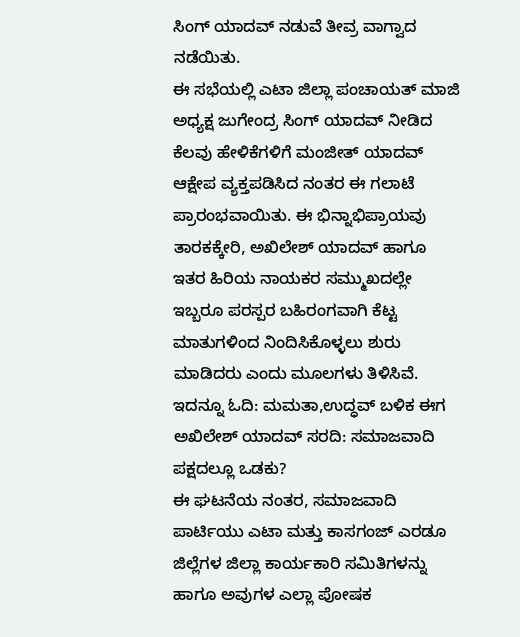ಸಿಂಗ್ ಯಾದವ್ ನಡುವೆ ತೀವ್ರ ವಾಗ್ವಾದ ನಡೆಯಿತು.
ಈ ಸಭೆಯಲ್ಲಿ ಎಟಾ ಜಿಲ್ಲಾ ಪಂಚಾಯತ್ ಮಾಜಿ ಅಧ್ಯಕ್ಷ ಜುಗೇಂದ್ರ ಸಿಂಗ್ ಯಾದವ್ ನೀಡಿದ ಕೆಲವು ಹೇಳಿಕೆಗಳಿಗೆ ಮಂಜೀತ್ ಯಾದವ್ ಆಕ್ಷೇಪ ವ್ಯಕ್ತಪಡಿಸಿದ ನಂತರ ಈ ಗಲಾಟೆ ಪ್ರಾರಂಭವಾಯಿತು. ಈ ಭಿನ್ನಾಭಿಪ್ರಾಯವು ತಾರಕಕ್ಕೇರಿ, ಅಖಿಲೇಶ್ ಯಾದವ್ ಹಾಗೂ ಇತರ ಹಿರಿಯ ನಾಯಕರ ಸಮ್ಮುಖದಲ್ಲೇ ಇಬ್ಬರೂ ಪರಸ್ಪರ ಬಹಿರಂಗವಾಗಿ ಕೆಟ್ಟ ಮಾತುಗಳಿಂದ ನಿಂದಿಸಿಕೊಳ್ಳಲು ಶುರು ಮಾಡಿದರು ಎಂದು ಮೂಲಗಳು ತಿಳಿಸಿವೆ.
ಇದನ್ನೂ ಓದಿ: ಮಮತಾ,ಉದ್ಧವ್ ಬಳಿಕ ಈಗ ಅಖಿಲೇಶ್ ಯಾದವ್ ಸರದಿ: ಸಮಾಜವಾದಿ ಪಕ್ಷದಲ್ಲೂ ಒಡಕು?
ಈ ಘಟನೆಯ ನಂತರ, ಸಮಾಜವಾದಿ ಪಾರ್ಟಿಯು ಎಟಾ ಮತ್ತು ಕಾಸಗಂಜ್ ಎರಡೂ ಜಿಲ್ಲೆಗಳ ಜಿಲ್ಲಾ ಕಾರ್ಯಕಾರಿ ಸಮಿತಿಗಳನ್ನು ಹಾಗೂ ಅವುಗಳ ಎಲ್ಲಾ ಪೋಷಕ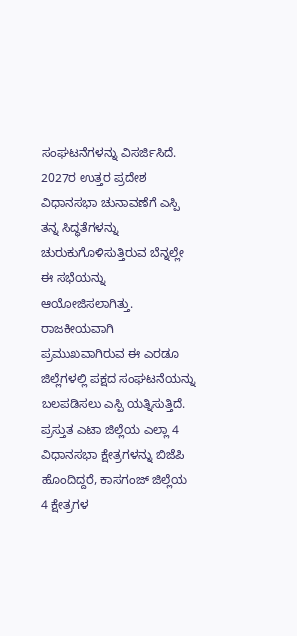ಸಂಘಟನೆಗಳನ್ನು ವಿಸರ್ಜಿಸಿದೆ. 2027ರ ಉತ್ತರ ಪ್ರದೇಶ ವಿಧಾನಸಭಾ ಚುನಾವಣೆಗೆ ಎಸ್ಪಿ ತನ್ನ ಸಿದ್ಧತೆಗಳನ್ನು ಚುರುಕುಗೊಳಿಸುತ್ತಿರುವ ಬೆನ್ನಲ್ಲೇ ಈ ಸಭೆಯನ್ನು ಆಯೋಜಿಸಲಾಗಿತ್ತು. ರಾಜಕೀಯವಾಗಿ ಪ್ರಮುಖವಾಗಿರುವ ಈ ಎರಡೂ ಜಿಲ್ಲೆಗಳಲ್ಲಿ ಪಕ್ಷದ ಸಂಘಟನೆಯನ್ನು ಬಲಪಡಿಸಲು ಎಸ್ಪಿ ಯತ್ನಿಸುತ್ತಿದೆ. ಪ್ರಸ್ತುತ ಎಟಾ ಜಿಲ್ಲೆಯ ಎಲ್ಲಾ 4 ವಿಧಾನಸಭಾ ಕ್ಷೇತ್ರಗಳನ್ನು ಬಿಜೆಪಿ ಹೊಂದಿದ್ದರೆ, ಕಾಸಗಂಜ್ ಜಿಲ್ಲೆಯ 4 ಕ್ಷೇತ್ರಗಳ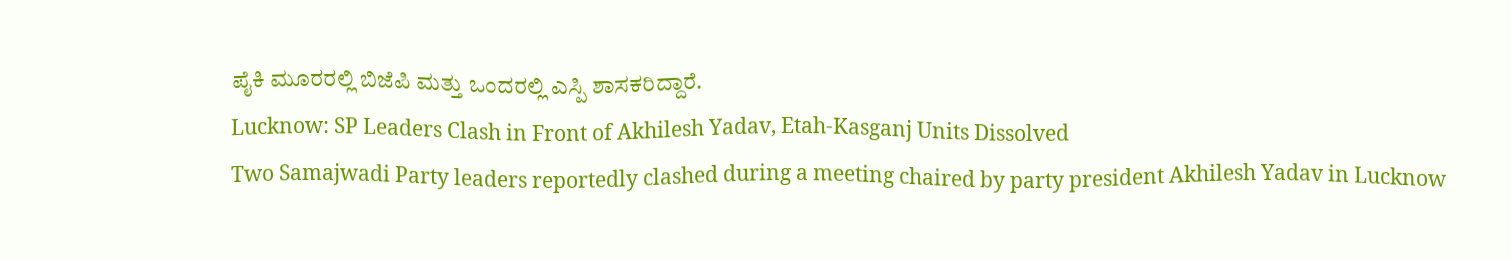ಪೈಕಿ ಮೂರರಲ್ಲಿ ಬಿಜೆಪಿ ಮತ್ತು ಒಂದರಲ್ಲಿ ಎಸ್ಪಿ ಶಾಸಕರಿದ್ದಾರೆ.
Lucknow: SP Leaders Clash in Front of Akhilesh Yadav, Etah-Kasganj Units Dissolved
Two Samajwadi Party leaders reportedly clashed during a meeting chaired by party president Akhilesh Yadav in Lucknow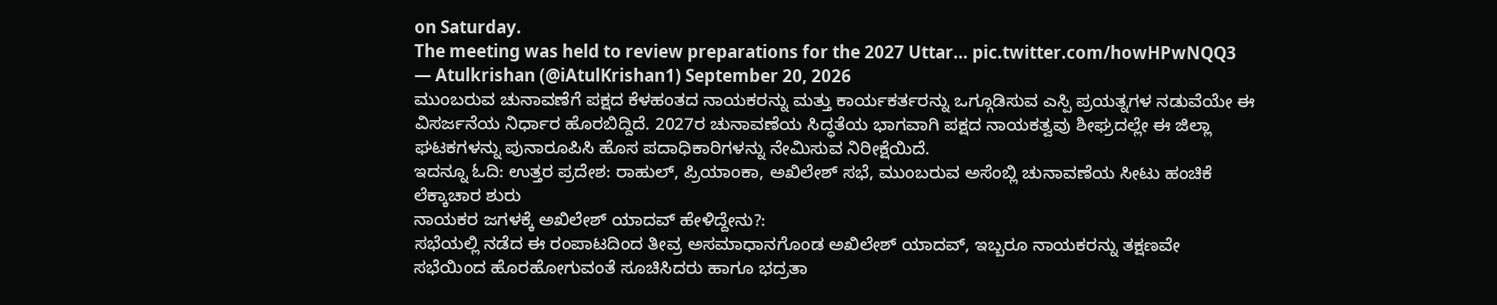on Saturday.
The meeting was held to review preparations for the 2027 Uttar… pic.twitter.com/howHPwNQQ3
— Atulkrishan (@iAtulKrishan1) September 20, 2026
ಮುಂಬರುವ ಚುನಾವಣೆಗೆ ಪಕ್ಷದ ಕೆಳಹಂತದ ನಾಯಕರನ್ನು ಮತ್ತು ಕಾರ್ಯಕರ್ತರನ್ನು ಒಗ್ಗೂಡಿಸುವ ಎಸ್ಪಿ ಪ್ರಯತ್ನಗಳ ನಡುವೆಯೇ ಈ ವಿಸರ್ಜನೆಯ ನಿರ್ಧಾರ ಹೊರಬಿದ್ದಿದೆ. 2027ರ ಚುನಾವಣೆಯ ಸಿದ್ಧತೆಯ ಭಾಗವಾಗಿ ಪಕ್ಷದ ನಾಯಕತ್ವವು ಶೀಘ್ರದಲ್ಲೇ ಈ ಜಿಲ್ಲಾ ಘಟಕಗಳನ್ನು ಪುನಾರೂಪಿಸಿ ಹೊಸ ಪದಾಧಿಕಾರಿಗಳನ್ನು ನೇಮಿಸುವ ನಿರೀಕ್ಷೆಯಿದೆ.
ಇದನ್ನೂ ಓದಿ: ಉತ್ತರ ಪ್ರದೇಶ: ರಾಹುಲ್, ಪ್ರಿಯಾಂಕಾ, ಅಖಿಲೇಶ್ ಸಭೆ, ಮುಂಬರುವ ಅಸೆಂಬ್ಲಿ ಚುನಾವಣೆಯ ಸೀಟು ಹಂಚಿಕೆ ಲೆಕ್ಕಾಚಾರ ಶುರು
ನಾಯಕರ ಜಗಳಕ್ಕೆ ಅಖಿಲೇಶ್ ಯಾದವ್ ಹೇಳಿದ್ದೇನು?:
ಸಭೆಯಲ್ಲಿ ನಡೆದ ಈ ರಂಪಾಟದಿಂದ ತೀವ್ರ ಅಸಮಾಧಾನಗೊಂಡ ಅಖಿಲೇಶ್ ಯಾದವ್, ಇಬ್ಬರೂ ನಾಯಕರನ್ನು ತಕ್ಷಣವೇ ಸಭೆಯಿಂದ ಹೊರಹೋಗುವಂತೆ ಸೂಚಿಸಿದರು ಹಾಗೂ ಭದ್ರತಾ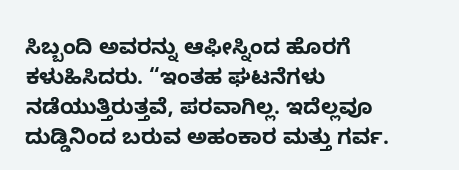ಸಿಬ್ಬಂದಿ ಅವರನ್ನು ಆಫೀಸ್ನಿಂದ ಹೊರಗೆ ಕಳುಹಿಸಿದರು. “ಇಂತಹ ಘಟನೆಗಳು ನಡೆಯುತ್ತಿರುತ್ತವೆ, ಪರವಾಗಿಲ್ಲ. ಇದೆಲ್ಲವೂ ದುಡ್ಡಿನಿಂದ ಬರುವ ಅಹಂಕಾರ ಮತ್ತು ಗರ್ವ.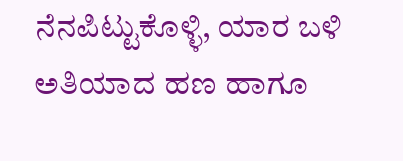ನೆನಪಿಟ್ಟುಕೊಳ್ಳಿ, ಯಾರ ಬಳಿ ಅತಿಯಾದ ಹಣ ಹಾಗೂ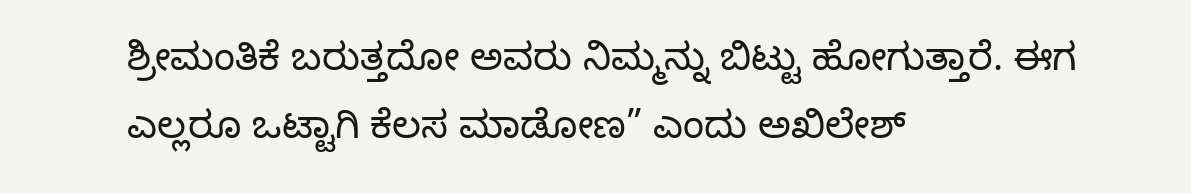ಶ್ರೀಮಂತಿಕೆ ಬರುತ್ತದೋ ಅವರು ನಿಮ್ಮನ್ನು ಬಿಟ್ಟು ಹೋಗುತ್ತಾರೆ. ಈಗ ಎಲ್ಲರೂ ಒಟ್ಟಾಗಿ ಕೆಲಸ ಮಾಡೋಣ” ಎಂದು ಅಖಿಲೇಶ್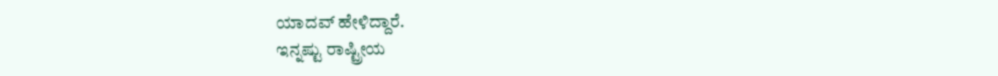ಯಾದವ್ ಹೇಳಿದ್ದಾರೆ.
ಇನ್ನಷ್ಟು ರಾಷ್ಟ್ರೀಯ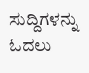ಸುದ್ದಿಗಳನ್ನು ಓದಲು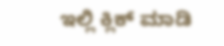ಇಲ್ಲಿ ಕ್ಲಿಕ್ ಮಾಡಿ